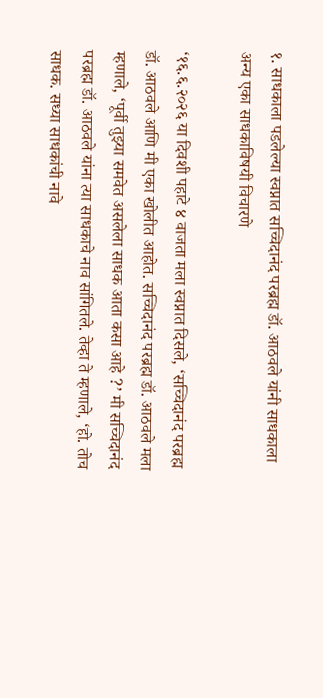१. साधकाला पडलेल्या स्वप्नात सच्चिदानंद परब्रह्म डॉ. आठवले यांनी साधकाला अन्य एका साधकाविषयी विचारणे

‘१६.६.२०२६ या दिवशी पहाटे ४ वाजता मला स्वप्नात दिसले, ‘सच्चिदानंद परब्रह्म डॉ. आठवले आणि मी एका खोलीत आहोत. सच्चिदानंद परब्रह्म डॉ. आठवले मला म्हणाले, ‘पूर्वी तुझ्या समवेत असलेला साधक आता कसा आहे ?’ मी सच्चिदानंद परब्रह्म डॉ. आठवले यांना त्या साधकाचे नाव सांगितले. तेव्हा ते म्हणाले, ‘हो. तोच साधक. सध्या साधकांची नावे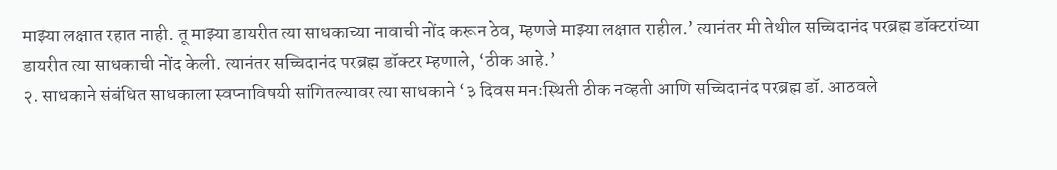माझ्या लक्षात रहात नाही. तू माझ्या डायरीत त्या साधकाच्या नावाची नोंद करून ठेव, म्हणजे माझ्या लक्षात राहील.’ त्यानंतर मी तेथील सच्चिदानंद परब्रह्म डॉक्टरांच्या डायरीत त्या साधकाची नोंद केली. त्यानंतर सच्चिदानंद परब्रह्म डॉक्टर म्हणाले, ‘ठीक आहे.’
२. साधकाने संबंधित साधकाला स्वप्नाविषयी सांगितल्यावर त्या साधकाने ‘३ दिवस मनःस्थिती ठीक नव्हती आणि सच्चिदानंद परब्रह्म डॉ. आठवले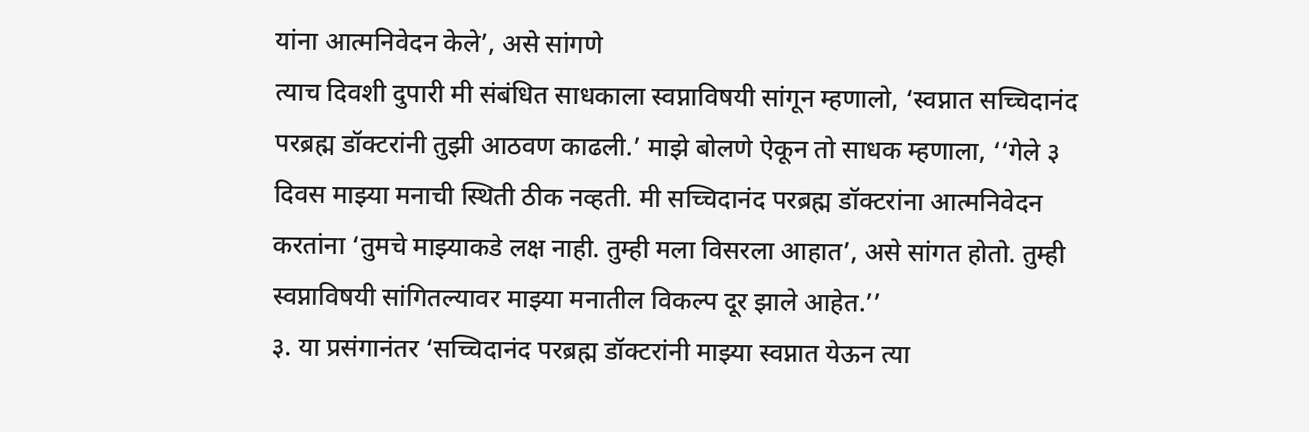यांना आत्मनिवेदन केले’, असे सांगणे
त्याच दिवशी दुपारी मी संबंधित साधकाला स्वप्नाविषयी सांगून म्हणालो, ‘स्वप्नात सच्चिदानंद परब्रह्म डॉक्टरांनी तुझी आठवण काढली.’ माझे बोलणे ऐकून तो साधक म्हणाला, ‘‘गेले ३ दिवस माझ्या मनाची स्थिती ठीक नव्हती. मी सच्चिदानंद परब्रह्म डॉक्टरांना आत्मनिवेदन करतांना ‘तुमचे माझ्याकडे लक्ष नाही. तुम्ही मला विसरला आहात’, असे सांगत होतो. तुम्ही स्वप्नाविषयी सांगितल्यावर माझ्या मनातील विकल्प दूर झाले आहेत.’’
३. या प्रसंगानंतर ‘सच्चिदानंद परब्रह्म डॉक्टरांनी माझ्या स्वप्नात येऊन त्या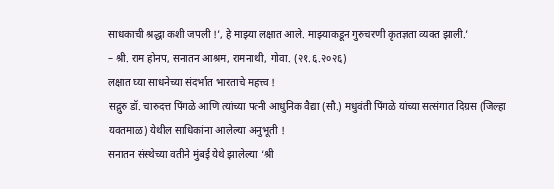साधकाची श्रद्धा कशी जपली !’, हे माझ्या लक्षात आले. माझ्याकडून गुरुचरणी कृतज्ञता व्यक्त झाली.’
– श्री. राम होनप, सनातन आश्रम, रामनाथी, गोवा. (२१.६.२०२६)
लक्षात घ्या साधनेच्या संदर्भात भारताचे महत्त्व !
सद्गुरु डॉ. चारुदत्त पिंगळे आणि त्यांच्या पत्नी आधुनिक वैद्या (सौ.) मधुवंती पिंगळे यांच्या सत्संगात दिग्रस (जिल्हा यवतमाळ) येथील साधिकांना आलेल्या अनुभूती !
सनातन संस्थेच्या वतीने मुंबई येथे झालेल्या ‘श्री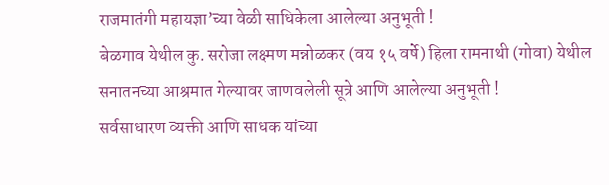राजमातंगी महायज्ञा’च्या वेळी साधिकेला आलेल्या अनुभूती !
बेळगाव येथील कु. सरोजा लक्ष्मण मन्नोळकर (वय १५ वर्षे) हिला रामनाथी (गोवा) येथील सनातनच्या आश्रमात गेल्यावर जाणवलेली सूत्रे आणि आलेल्या अनुभूती !
सर्वसाधारण व्यक्ती आणि साधक यांच्या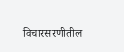विचारसरणीतील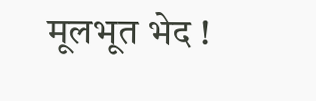मूलभूत भेद !